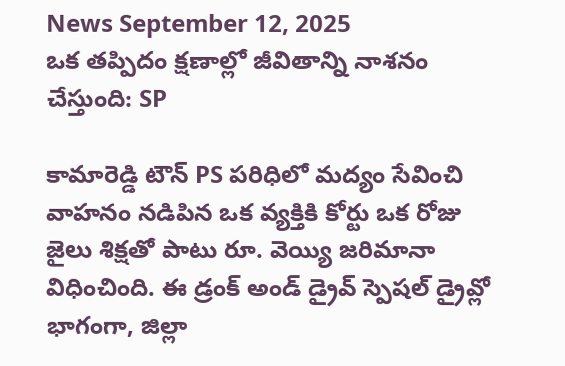News September 12, 2025
ఒక తప్పిదం క్షణాల్లో జీవితాన్ని నాశనం చేస్తుంది: SP

కామారెడ్డి టౌన్ PS పరిధిలో మద్యం సేవించి వాహనం నడిపిన ఒక వ్యక్తికి కోర్టు ఒక రోజు జైలు శిక్షతో పాటు రూ. వెయ్యి జరిమానా విధించింది. ఈ డ్రంక్ అండ్ డ్రైవ్ స్పెషల్ డ్రైవ్లో భాగంగా, జిల్లా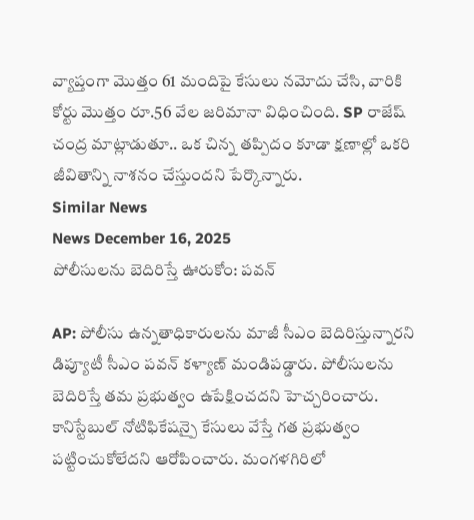వ్యాప్తంగా మొత్తం 61 మందిపై కేసులు నమోదు చేసి, వారికి కోర్టు మొత్తం రూ.56 వేల జరిమానా విధించింది. SP రాజేష్ చంద్ర మాట్లాడుతూ.. ఒక చిన్న తప్పిదం కూడా క్షణాల్లో ఒకరి జీవితాన్ని నాశనం చేస్తుందని పేర్కొన్నారు.
Similar News
News December 16, 2025
పోలీసులను బెదిరిస్తే ఊరుకోం: పవన్

AP: పోలీసు ఉన్నతాధికారులను మాజీ సీఎం బెదిరిస్తున్నారని డిప్యూటీ సీఎం పవన్ కళ్యాణ్ మండిపడ్డారు. పోలీసులను బెదిరిస్తే తమ ప్రభుత్వం ఉపేక్షించదని హెచ్చరించారు. కానిస్టేబుల్ నోటిఫికేషన్పై కేసులు వేస్తే గత ప్రభుత్వం పట్టించుకోలేదని ఆరోపించారు. మంగళగిరిలో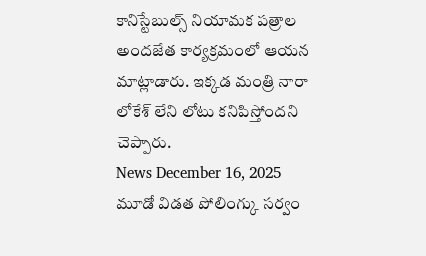కానిస్టేబుల్స్ నియామక పత్రాల అందజేత కార్యక్రమంలో ఆయన మాట్లాడారు. ఇక్కడ మంత్రి నారా లోకేశ్ లేని లోటు కనిపిస్తోందని చెప్పారు.
News December 16, 2025
మూడో విడత పోలింగ్కు సర్వం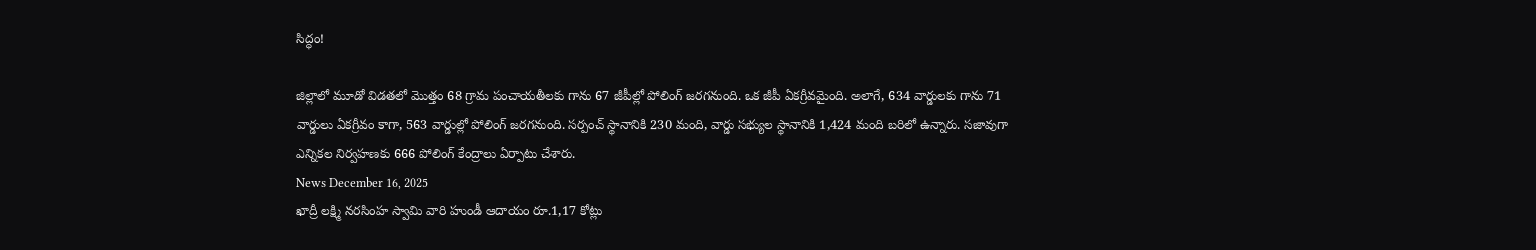సిద్ధం!

జిల్లాలో మూడో విడతలో మొత్తం 68 గ్రామ పంచాయతీలకు గాను 67 జీపీల్లో పోలింగ్ జరగనుంది. ఒక జీపీ ఏకగ్రీవమైంది. అలాగే, 634 వార్డులకు గాను 71 వార్డులు ఏకగ్రీవం కాగా, 563 వార్డుల్లో పోలింగ్ జరగనుంది. సర్పంచ్ స్థానానికి 230 మంది, వార్డు సభ్యుల స్థానానికి 1,424 మంది బరిలో ఉన్నారు. సజావుగా ఎన్నికల నిర్వహణకు 666 పోలింగ్ కేంద్రాలు ఏర్పాటు చేశారు.
News December 16, 2025
ఖాద్రీ లక్ష్మి నరసింహ స్వామి వారి హుండీ ఆదాయం రూ.1,17 కోట్లు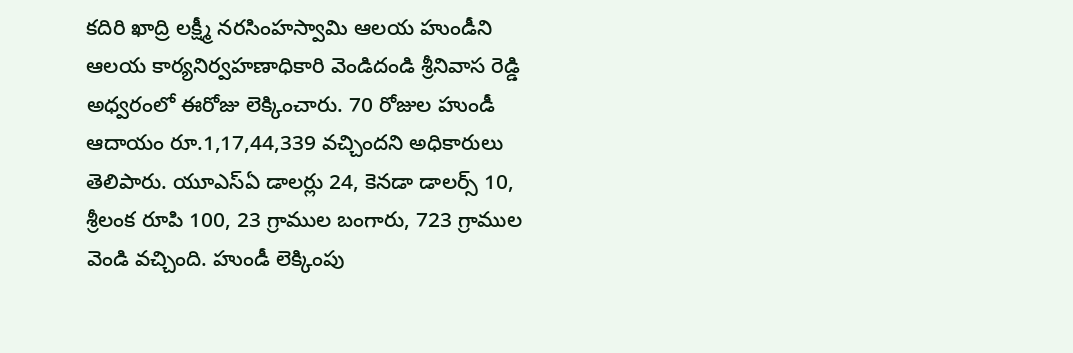కదిరి ఖాద్రి లక్ష్మీ నరసింహస్వామి ఆలయ హుండీని ఆలయ కార్యనిర్వహణాధికారి వెండిదండి శ్రీనివాస రెడ్డి అధ్వరంలో ఈరోజు లెక్కించారు. 70 రోజుల హుండీ ఆదాయం రూ.1,17,44,339 వచ్చిందని అధికారులు తెలిపారు. యూఎస్ఏ డాలర్లు 24, కెనడా డాలర్స్ 10, శ్రీలంక రూపి 100, 23 గ్రాముల బంగారు, 723 గ్రాముల వెండి వచ్చింది. హుండీ లెక్కింపు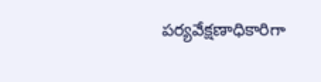పర్యవేక్షణాధికారిగా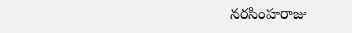నరసింహరాజు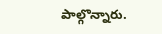పాల్గొన్నారు.